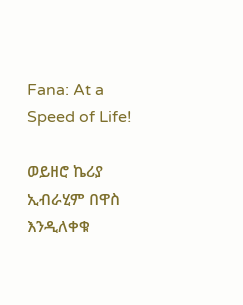Fana: At a Speed of Life!

ወይዘሮ ኬሪያ ኢብራሂም በዋስ እንዲለቀቁ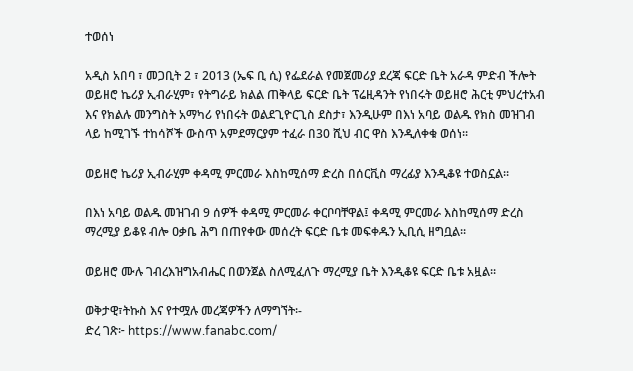ተወሰነ

አዲስ አበባ ፣ መጋቢት 2 ፣ 2013 (ኤፍ ቢ ሲ) የፌደራል የመጀመሪያ ደረጃ ፍርድ ቤት አራዳ ምድብ ችሎት ወይዘሮ ኬሪያ ኢብራሂም፣ የትግራይ ክልል ጠቅላይ ፍርድ ቤት ፕሬዚዳንት የነበሩት ወይዘሮ ሕርቲ ምህረተአብ እና የክልሉ መንግስት አማካሪ የነበሩት ወልደጊዮርጊስ ደስታ፣ እንዲሁም በእነ አባይ ወልዱ የክስ መዝገብ ላይ ከሚገኙ ተከሳሾች ውስጥ አምደማርያም ተፈራ በ30 ሺህ ብር ዋስ እንዲለቀቁ ወሰነ፡፡

ወይዘሮ ኬሪያ ኢብራሂም ቀዳሚ ምርመራ እስከሚሰማ ድረስ በሰርቪስ ማረፊያ እንዲቆዩ ተወስኗል፡፡

በእነ አባይ ወልዱ መዝገብ 9 ሰዎች ቀዳሚ ምርመራ ቀርቦባቸዋል፤ ቀዳሚ ምርመራ እስከሚሰማ ድረስ ማረሚያ ይቆዩ ብሎ ዐቃቤ ሕግ በጠየቀው መሰረት ፍርድ ቤቱ መፍቀዱን ኢቢሲ ዘግቧል፡፡

ወይዘሮ ሙሉ ገብረእዝግአብሔር በወንጀል ስለሚፈለጉ ማረሚያ ቤት እንዲቆዩ ፍርድ ቤቱ አዟል፡፡

ወቅታዊ፣ትኩስ እና የተሟሉ መረጃዎችን ለማግኘት፡-
ድረ ገጽ፦ https://www.fanabc.com/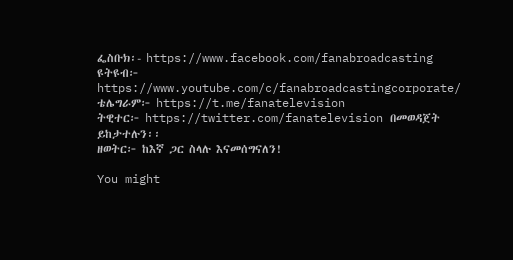ፌስቡክ፡- https://www.facebook.com/fanabroadcasting
ዩትዩብ፦ https://www.youtube.com/c/fanabroadcastingcorporate/
ቴሌግራም፦ https://t.me/fanatelevision
ትዊተር፦ https://twitter.com/fanatelevision በመወዳጀት ይከታተሉን፡፡
ዘወትር፦ ከእኛ ጋር ስላሉ እናመሰግናለን!

You might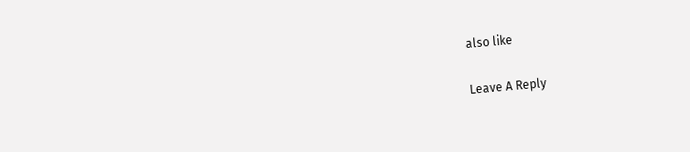also like

Leave A Reply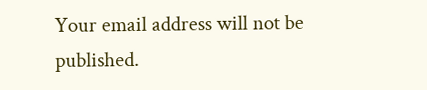Your email address will not be published.